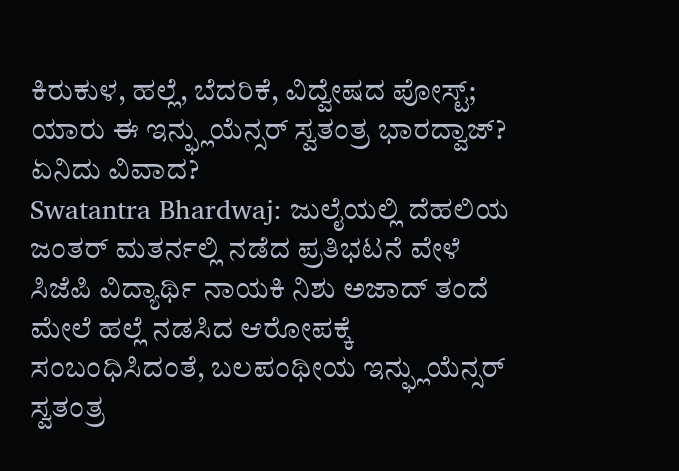ಕಿರುಕುಳ, ಹಲ್ಲೆ, ಬೆದರಿಕೆ, ವಿದ್ವೇಷದ ಪೋಸ್ಟ್; ಯಾರು ಈ ಇನ್ಫ್ಲುಯೆನ್ಸರ್ ಸ್ವತಂತ್ರ ಭಾರದ್ವಾಜ್? ಏನಿದು ವಿವಾದ?
Swatantra Bhardwaj: ಜುಲೈಯಲ್ಲಿ ದೆಹಲಿಯ ಜಂತರ್ ಮತರ್ನಲ್ಲಿ ನಡೆದ ಪ್ರತಿಭಟನೆ ವೇಳೆ ಸಿಜೆಪಿ ವಿದ್ಯಾರ್ಥಿ ನಾಯಕಿ ನಿಶು ಅಜಾದ್ ತಂದೆ ಮೇಲೆ ಹಲ್ಲೆ ನಡಸಿದ ಆರೋಪಕ್ಕೆ ಸಂಬಂಧಿಸಿದಂತೆ, ಬಲಪಂಥೀಯ ಇನ್ಫ್ಲುಯೆನ್ಸರ್ ಸ್ವತಂತ್ರ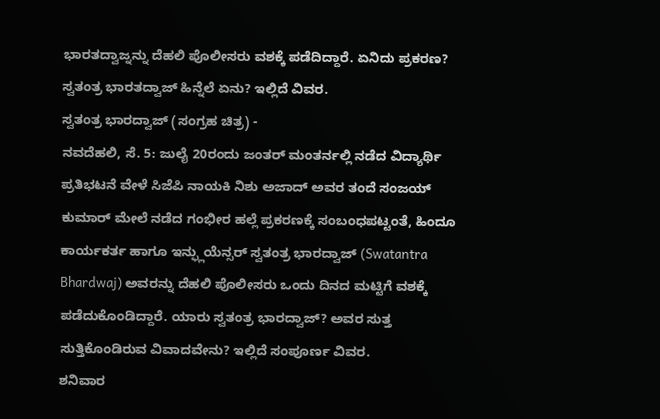ಭಾರತದ್ವಾಜ್ನನ್ನು ದೆಹಲಿ ಪೊಲೀಸರು ವಶಕ್ಕೆ ಪಡೆದಿದ್ದಾರೆ. ಏನಿದು ಪ್ರಕರಣ? ಸ್ವತಂತ್ರ ಭಾರತದ್ವಾಜ್ ಹಿನ್ನೆಲೆ ಏನು? ಇಲ್ಲಿದೆ ವಿವರ.
ಸ್ವತಂತ್ರ ಭಾರದ್ವಾಜ್ (ಸಂಗ್ರಹ ಚಿತ್ರ) -
ನವದೆಹಲಿ, ಸೆ. 5: ಜುಲೈ 20ರಂದು ಜಂತರ್ ಮಂತರ್ನಲ್ಲಿ ನಡೆದ ವಿದ್ಯಾರ್ಥಿ ಪ್ರತಿಭಟನೆ ವೇಳೆ ಸಿಜೆಪಿ ನಾಯಕಿ ನಿಶು ಅಜಾದ್ ಅವರ ತಂದೆ ಸಂಜಯ್ ಕುಮಾರ್ ಮೇಲೆ ನಡೆದ ಗಂಭೀರ ಹಲ್ಲೆ ಪ್ರಕರಣಕ್ಕೆ ಸಂಬಂಧಪಟ್ಟಂತೆ, ಹಿಂದೂ ಕಾರ್ಯಕರ್ತ ಹಾಗೂ ಇನ್ಫ್ಲುಯೆನ್ಸರ್ ಸ್ವತಂತ್ರ ಭಾರದ್ವಾಜ್ (Swatantra Bhardwaj) ಅವರನ್ನು ದೆಹಲಿ ಪೊಲೀಸರು ಒಂದು ದಿನದ ಮಟ್ಟಿಗೆ ವಶಕ್ಕೆ ಪಡೆದುಕೊಂಡಿದ್ದಾರೆ. ಯಾರು ಸ್ವತಂತ್ರ ಭಾರದ್ವಾಜ್? ಅವರ ಸುತ್ತ ಸುತ್ತಿಕೊಂಡಿರುವ ವಿವಾದವೇನು? ಇಲ್ಲಿದೆ ಸಂಪೂರ್ಣ ವಿವರ.
ಶನಿವಾರ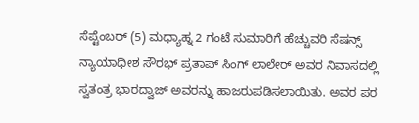ಸೆಪ್ಟೆಂಬರ್ (5) ಮಧ್ಯಾಹ್ನ 2 ಗಂಟೆ ಸುಮಾರಿಗೆ ಹೆಚ್ಚುವರಿ ಸೆಷನ್ಸ್ ನ್ಯಾಯಾಧೀಶ ಸೌರಭ್ ಪ್ರತಾಪ್ ಸಿಂಗ್ ಲಾಲೇರ್ ಅವರ ನಿವಾಸದಲ್ಲಿ ಸ್ವತಂತ್ರ ಭಾರದ್ವಾಜ್ ಅವರನ್ನು ಹಾಜರುಪಡಿಸಲಾಯಿತು. ಅವರ ಪರ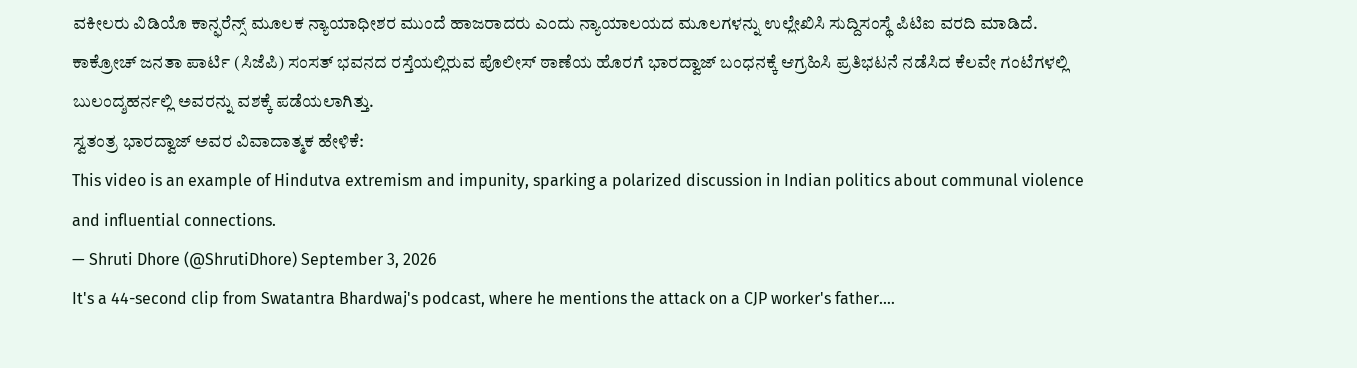ವಕೀಲರು ವಿಡಿಯೊ ಕಾನ್ಫರೆನ್ಸ್ ಮೂಲಕ ನ್ಯಾಯಾಧೀಶರ ಮುಂದೆ ಹಾಜರಾದರು ಎಂದು ನ್ಯಾಯಾಲಯದ ಮೂಲಗಳನ್ನು ಉಲ್ಲೇಖಿಸಿ ಸುದ್ದಿಸಂಸ್ಥೆ ಪಿಟಿಐ ವರದಿ ಮಾಡಿದೆ. ಕಾಕ್ರೋಚ್ ಜನತಾ ಪಾರ್ಟಿ (ಸಿಜೆಪಿ) ಸಂಸತ್ ಭವನದ ರಸ್ತೆಯಲ್ಲಿರುವ ಪೊಲೀಸ್ ಠಾಣೆಯ ಹೊರಗೆ ಭಾರದ್ವಾಜ್ ಬಂಧನಕ್ಕೆ ಆಗ್ರಹಿಸಿ ಪ್ರತಿಭಟನೆ ನಡೆಸಿದ ಕೆಲವೇ ಗಂಟೆಗಳಲ್ಲಿ ಬುಲಂದ್ಶಹರ್ನಲ್ಲಿ ಅವರನ್ನು ವಶಕ್ಕೆ ಪಡೆಯಲಾಗಿತ್ತು.
ಸ್ವತಂತ್ರ ಭಾರದ್ವಾಜ್ ಅವರ ವಿವಾದಾತ್ಮಕ ಹೇಳಿಕೆ:
This video is an example of Hindutva extremism and impunity, sparking a polarized discussion in Indian politics about communal violence and influential connections.
— Shruti Dhore (@ShrutiDhore) September 3, 2026
It's a 44-second clip from Swatantra Bhardwaj's podcast, where he mentions the attack on a CJP worker's father.…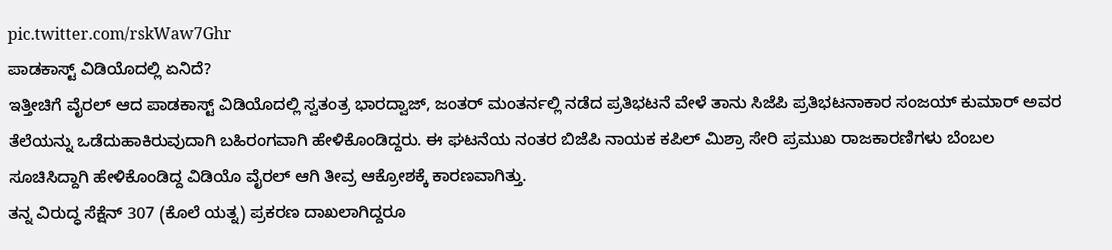pic.twitter.com/rskWaw7Ghr
ಪಾಡಕಾಸ್ಟ್ ವಿಡಿಯೊದಲ್ಲಿ ಏನಿದೆ?
ಇತ್ತೀಚಿಗೆ ವೈರಲ್ ಆದ ಪಾಡಕಾಸ್ಟ್ ವಿಡಿಯೊದಲ್ಲಿ ಸ್ವತಂತ್ರ ಭಾರದ್ವಾಜ್, ಜಂತರ್ ಮಂತರ್ನಲ್ಲಿ ನಡೆದ ಪ್ರತಿಭಟನೆ ವೇಳೆ ತಾನು ಸಿಜೆಪಿ ಪ್ರತಿಭಟನಾಕಾರ ಸಂಜಯ್ ಕುಮಾರ್ ಅವರ ತೆಲೆಯನ್ನು ಒಡೆದುಹಾಕಿರುವುದಾಗಿ ಬಹಿರಂಗವಾಗಿ ಹೇಳಿಕೊಂಡಿದ್ದರು. ಈ ಘಟನೆಯ ನಂತರ ಬಿಜೆಪಿ ನಾಯಕ ಕಪಿಲ್ ಮಿಶ್ರಾ ಸೇರಿ ಪ್ರಮುಖ ರಾಜಕಾರಣಿಗಳು ಬೆಂಬಲ ಸೂಚಿಸಿದ್ದಾಗಿ ಹೇಳಿಕೊಂಡಿದ್ದ ವಿಡಿಯೊ ವೈರಲ್ ಆಗಿ ತೀವ್ರ ಆಕ್ರೋಶಕ್ಕೆ ಕಾರಣವಾಗಿತ್ತು.
ತನ್ನ ವಿರುದ್ಧ ಸೆಕ್ಷೆನ್ 307 (ಕೊಲೆ ಯತ್ನ) ಪ್ರಕರಣ ದಾಖಲಾಗಿದ್ದರೂ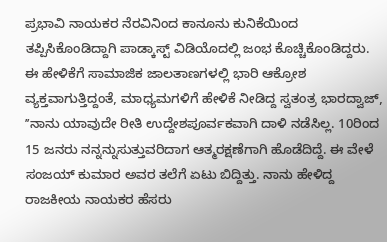ಪ್ರಭಾವಿ ನಾಯಕರ ನೆರವಿನಿಂದ ಕಾನೂನು ಕುನಿಕೆಯಿಂದ ತಪ್ಪಿಸಿಕೊಂಡಿದ್ದಾಗಿ ಪಾಡ್ಕಾಸ್ಟ್ ವಿಡಿಯೊದಲ್ಲಿ ಜಂಭ ಕೊಚ್ಚಿಕೊಂಡಿದ್ದರು. ಈ ಹೇಳಿಕೆಗೆ ಸಾಮಾಜಿಕ ಜಾಲತಾಣಗಳಲ್ಲಿ ಭಾರಿ ಆಕ್ರೋಶ ವ್ಯಕ್ತವಾಗುತ್ತಿದ್ದಂತೆ, ಮಾಧ್ಯಮಗಳಿಗೆ ಹೇಳಿಕೆ ನೀಡಿದ್ದ ಸ್ವತಂತ್ರ ಭಾರದ್ವಾಜ್, ʼʼನಾನು ಯಾವುದೇ ರೀತಿ ಉದ್ದೇಶಪೂರ್ವಕವಾಗಿ ದಾಳಿ ನಡೆಸಿಲ್ಲ. 10ರಿಂದ 15 ಜನರು ನನ್ನನ್ನುಸುತ್ತುವರಿದಾಗ ಆತ್ಮರಕ್ಷಣೆಗಾಗಿ ಹೊಡೆದಿದ್ದೆ. ಈ ವೇಳೆ ಸಂಜಯ್ ಕುಮಾರ ಅವರ ತಲೆಗೆ ಏಟು ಬಿದ್ದಿತ್ತು. ನಾನು ಹೇಳಿದ್ದ ರಾಜಕೀಯ ನಾಯಕರ ಹೆಸರು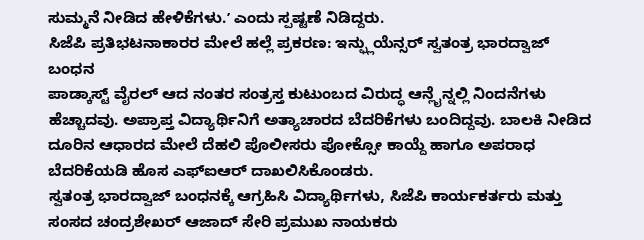ಸುಮ್ಮನೆ ನೀಡಿದ ಹೇಳಿಕೆಗಳು.ʼ ಎಂದು ಸ್ಪಷ್ಟಣೆ ನಿಡಿದ್ದರು.
ಸಿಜೆಪಿ ಪ್ರತಿಭಟನಾಕಾರರ ಮೇಲೆ ಹಲ್ಲೆ ಪ್ರಕರಣ: ಇನ್ಫ್ಲುಯೆನ್ಸರ್ ಸ್ವತಂತ್ರ ಭಾರದ್ವಾಜ್ ಬಂಧನ
ಪಾಡ್ಕಾಸ್ಟ್ ವೈರಲ್ ಆದ ನಂತರ ಸಂತ್ರಸ್ತ ಕುಟುಂಬದ ವಿರುದ್ಧ ಆನ್ಲೈನ್ನಲ್ಲಿ ನಿಂದನೆಗಳು ಹೆಚ್ಚಾದವು. ಅಪ್ರಾಪ್ತ ವಿದ್ಯಾರ್ಥಿನಿಗೆ ಅತ್ಯಾಚಾರದ ಬೆದರಿಕೆಗಳು ಬಂದಿದ್ದವು. ಬಾಲಕಿ ನೀಡಿದ ದೂರಿನ ಆಧಾರದ ಮೇಲೆ ದೆಹಲಿ ಪೊಲೀಸರು ಪೋಕ್ಸೋ ಕಾಯ್ದೆ ಹಾಗೂ ಅಪರಾಧ ಬೆದರಿಕೆಯಡಿ ಹೊಸ ಎಫ್ಐಆರ್ ದಾಖಲಿಸಿಕೊಂಡರು.
ಸ್ವತಂತ್ರ ಭಾರದ್ವಾಜ್ ಬಂಧನಕ್ಕೆ ಆಗ್ರಹಿಸಿ ವಿದ್ಯಾರ್ಥಿಗಳು, ಸಿಜೆಪಿ ಕಾರ್ಯಕರ್ತರು ಮತ್ತು ಸಂಸದ ಚಂದ್ರಶೇಖರ್ ಆಜಾದ್ ಸೇರಿ ಪ್ರಮುಖ ನಾಯಕರು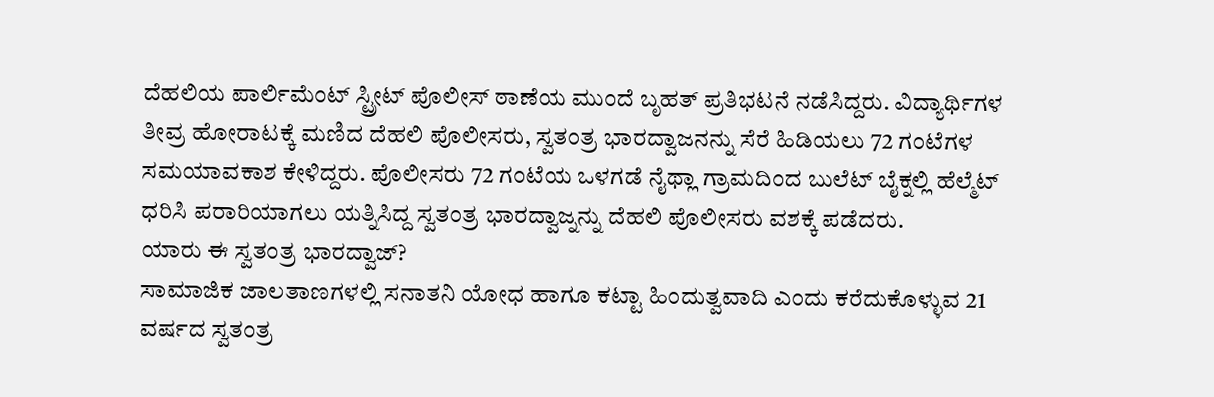ದೆಹಲಿಯ ಪಾರ್ಲಿಮೆಂಟ್ ಸ್ಟ್ರೀಟ್ ಪೊಲೀಸ್ ಠಾಣೆಯ ಮುಂದೆ ಬೃಹತ್ ಪ್ರತಿಭಟನೆ ನಡೆಸಿದ್ದರು. ವಿದ್ಯಾರ್ಥಿಗಳ ತೀವ್ರ ಹೋರಾಟಕ್ಕೆ ಮಣಿದ ದೆಹಲಿ ಪೊಲೀಸರು, ಸ್ವತಂತ್ರ ಭಾರದ್ವಾಜನನ್ನು ಸೆರೆ ಹಿಡಿಯಲು 72 ಗಂಟೆಗಳ ಸಮಯಾವಕಾಶ ಕೇಳಿದ್ದರು. ಪೊಲೀಸರು 72 ಗಂಟೆಯ ಒಳಗಡೆ ನೈಥ್ಲಾ ಗ್ರಾಮದಿಂದ ಬುಲೆಟ್ ಬೈಕ್ನಲ್ಲಿ ಹೆಲ್ಮೆಟ್ ಧರಿಸಿ ಪರಾರಿಯಾಗಲು ಯತ್ನಿಸಿದ್ದ ಸ್ವತಂತ್ರ ಭಾರದ್ವಾಜ್ನನ್ನು ದೆಹಲಿ ಪೊಲೀಸರು ವಶಕ್ಕೆ ಪಡೆದರು.
ಯಾರು ಈ ಸ್ವತಂತ್ರ ಭಾರದ್ವಾಜ್?
ಸಾಮಾಜಿಕ ಜಾಲತಾಣಗಳಲ್ಲಿ ಸನಾತನಿ ಯೋಧ ಹಾಗೂ ಕಟ್ಟಾ ಹಿಂದುತ್ವವಾದಿ ಎಂದು ಕರೆದುಕೊಳ್ಳುವ 21 ವರ್ಷದ ಸ್ವತಂತ್ರ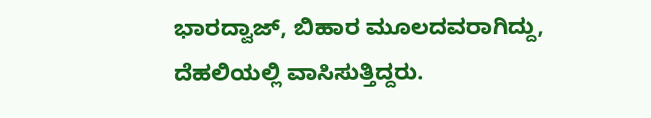ಭಾರದ್ವಾಜ್, ಬಿಹಾರ ಮೂಲದವರಾಗಿದ್ದು, ದೆಹಲಿಯಲ್ಲಿ ವಾಸಿಸುತ್ತಿದ್ದರು.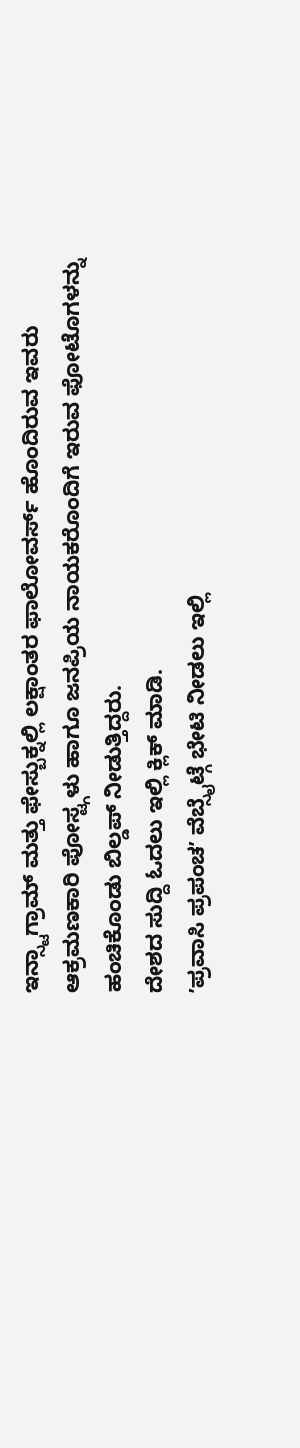ಇನ್ಸ್ಟಾಗ್ರಾಮ್ ಮತ್ತು ಫೇಸ್ಬುಕ್ನಲ್ಲಿ ಲಕ್ಷಾಂತರ ಫಾಲೋವರ್ಸ್ ಹೊಂದಿರುವ ಇವರು ಆಕ್ರಮಣಕಾರಿ ಪೋಸ್ಟ್ಗಳು ಹಾಗೂ ಜನಪ್ರಿಯ ನಾಯಕರೊಂದಿಗೆ ಇರುವ ಫೋಟೊಗಳನ್ನು ಹಂಚಿಕೊಂಡು ಬಿಲ್ಡಪ್ ನೀಡುತ್ತಿದ್ದರು.
ದೇಶದ ಸುದ್ದಿ ಓದಲು ಇಲ್ಲಿ ಕ್ಲಿಕ್ ಮಾಡಿ.
ʼಪ್ರವಾಸಿ ಪ್ರಪಂಚʼ ವೆಬ್ಸೈಟ್ಗೆ ಭೇಟಿ ನೀಡಲು ಇಲ್ಲಿ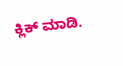ಕ್ಲಿಕ್ ಮಾಡಿ.